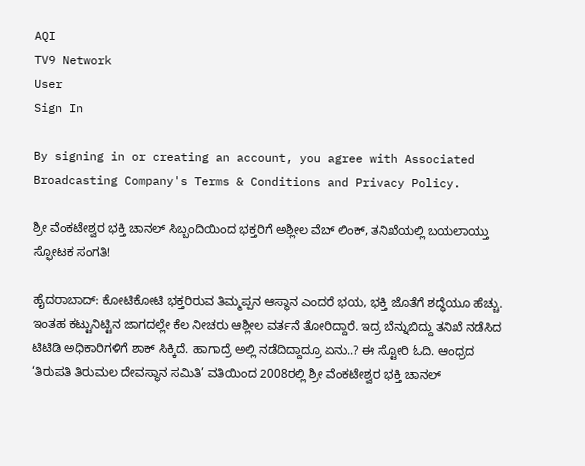AQI
TV9 Network
User
Sign In

By signing in or creating an account, you agree with Associated Broadcasting Company's Terms & Conditions and Privacy Policy.

ಶ್ರೀ ವೆಂಕಟೇಶ್ವರ ಭಕ್ತಿ ಚಾನಲ್ ಸಿಬ್ಬಂದಿಯಿಂದ ಭಕ್ತರಿಗೆ ಅಶ್ಲೀಲ ವೆಬ್ ಲಿಂಕ್, ತನಿಖೆಯಲ್ಲಿ ಬಯಲಾಯ್ತು ಸ್ಫೋಟಕ ಸಂಗತಿ!

ಹೈದರಾಬಾದ್: ಕೋಟಿಕೋಟಿ ಭಕ್ತರಿರುವ ತಿಮ್ಮಪ್ಪನ ಆಸ್ಥಾನ ಎಂದರೆ ಭಯ, ಭಕ್ತಿ ಜೊತೆಗೆ ಶದ್ಧೆಯೂ ಹೆಚ್ಚು. ಇಂತಹ ಕಟ್ಟುನಿಟ್ಟಿನ ಜಾಗದಲ್ಲೇ ಕೆಲ ನೀಚರು ಆಶ್ಲೀಲ ವರ್ತನೆ ತೋರಿದ್ದಾರೆ. ಇದ್ರ ಬೆನ್ನುಬಿದ್ದು ತನಿಖೆ ನಡೆಸಿದ ಟಿಟಿಡಿ ಅಧಿಕಾರಿಗಳಿಗೆ ಶಾಕ್ ಸಿಕ್ಕಿದೆ. ಹಾಗಾದ್ರೆ ಅಲ್ಲಿ ನಡೆದಿದ್ದಾದ್ರೂ ಏನು..? ಈ ಸ್ಟೋರಿ ಓದಿ. ಆಂಧ್ರದ ‘ತಿರುಪತಿ ತಿರುಮಲ ದೇವಸ್ಥಾನ ಸಮಿತಿ’ ವತಿಯಿಂದ 2008ರಲ್ಲಿ ಶ್ರೀ ವೆಂಕಟೇಶ್ವರ ಭಕ್ತಿ ಚಾನಲ್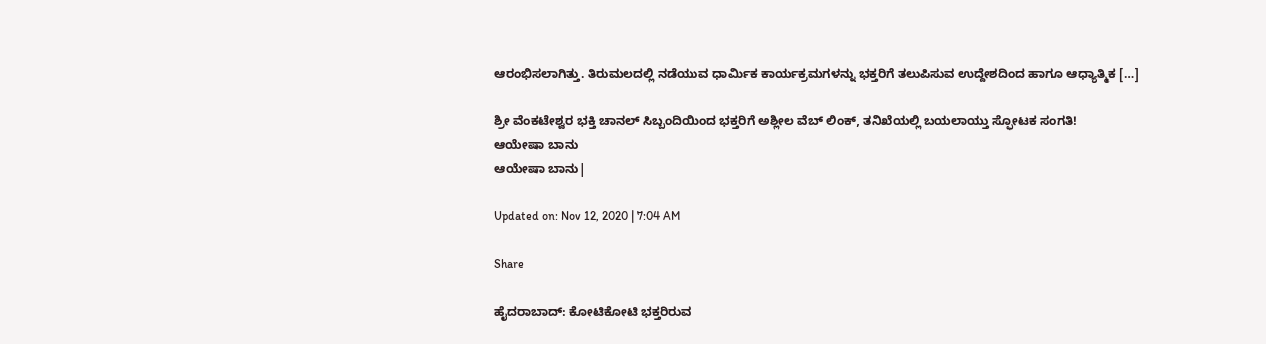ಆರಂಭಿಸಲಾಗಿತ್ತು. ತಿರುಮಲದಲ್ಲಿ ನಡೆಯುವ ಧಾರ್ಮಿಕ ಕಾರ್ಯಕ್ರಮಗಳನ್ನು ಭಕ್ತರಿಗೆ ತಲುಪಿಸುವ ಉದ್ದೇಶದಿಂದ ಹಾಗೂ ಆಧ್ಯಾತ್ಮಿಕ […]

ಶ್ರೀ ವೆಂಕಟೇಶ್ವರ ಭಕ್ತಿ ಚಾನಲ್ ಸಿಬ್ಬಂದಿಯಿಂದ ಭಕ್ತರಿಗೆ ಅಶ್ಲೀಲ ವೆಬ್ ಲಿಂಕ್, ತನಿಖೆಯಲ್ಲಿ ಬಯಲಾಯ್ತು ಸ್ಫೋಟಕ ಸಂಗತಿ!
ಆಯೇಷಾ ಬಾನು
ಆಯೇಷಾ ಬಾನು|

Updated on: Nov 12, 2020 | 7:04 AM

Share

ಹೈದರಾಬಾದ್: ಕೋಟಿಕೋಟಿ ಭಕ್ತರಿರುವ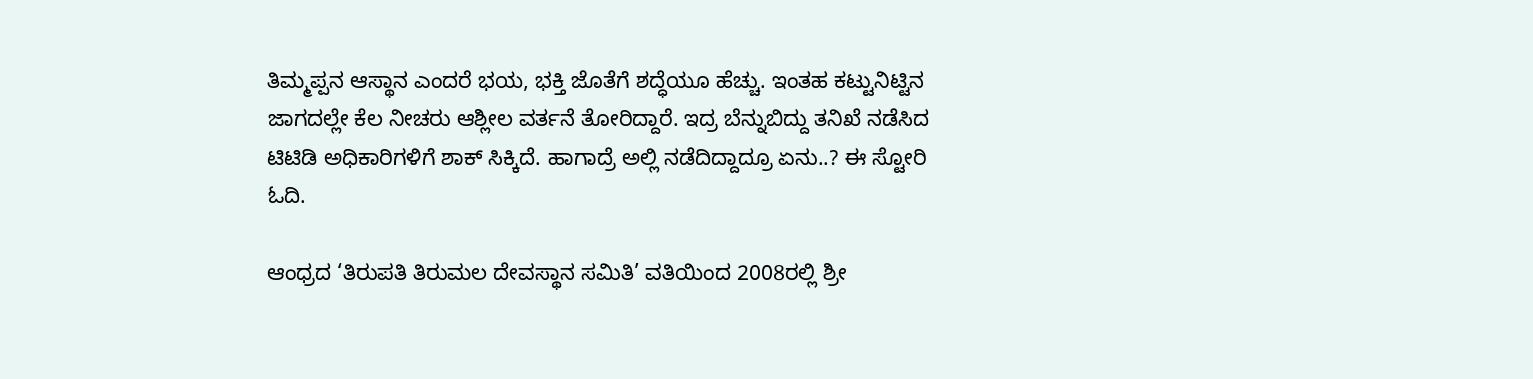ತಿಮ್ಮಪ್ಪನ ಆಸ್ಥಾನ ಎಂದರೆ ಭಯ, ಭಕ್ತಿ ಜೊತೆಗೆ ಶದ್ಧೆಯೂ ಹೆಚ್ಚು. ಇಂತಹ ಕಟ್ಟುನಿಟ್ಟಿನ ಜಾಗದಲ್ಲೇ ಕೆಲ ನೀಚರು ಆಶ್ಲೀಲ ವರ್ತನೆ ತೋರಿದ್ದಾರೆ. ಇದ್ರ ಬೆನ್ನುಬಿದ್ದು ತನಿಖೆ ನಡೆಸಿದ ಟಿಟಿಡಿ ಅಧಿಕಾರಿಗಳಿಗೆ ಶಾಕ್ ಸಿಕ್ಕಿದೆ. ಹಾಗಾದ್ರೆ ಅಲ್ಲಿ ನಡೆದಿದ್ದಾದ್ರೂ ಏನು..? ಈ ಸ್ಟೋರಿ ಓದಿ.

ಆಂಧ್ರದ ‘ತಿರುಪತಿ ತಿರುಮಲ ದೇವಸ್ಥಾನ ಸಮಿತಿ’ ವತಿಯಿಂದ 2008ರಲ್ಲಿ ಶ್ರೀ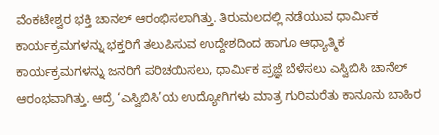ವೆಂಕಟೇಶ್ವರ ಭಕ್ತಿ ಚಾನಲ್ ಆರಂಭಿಸಲಾಗಿತ್ತು. ತಿರುಮಲದಲ್ಲಿ ನಡೆಯುವ ಧಾರ್ಮಿಕ ಕಾರ್ಯಕ್ರಮಗಳನ್ನು ಭಕ್ತರಿಗೆ ತಲುಪಿಸುವ ಉದ್ದೇಶದಿಂದ ಹಾಗೂ ಆಧ್ಯಾತ್ಮಿಕ ಕಾರ್ಯಕ್ರಮಗಳನ್ನು ಜನರಿಗೆ ಪರಿಚಯಿಸಲು, ಧಾರ್ಮಿಕ ಪ್ರಜ್ಞೆ ಬೆಳೆಸಲು ಎಸ್ವಿಬಿಸಿ ಚಾನೆಲ್ ಆರಂಭವಾಗಿತ್ತು. ಆದ್ರೆ ‘ಎಸ್ವಿಬಿಸಿ’ಯ ಉದ್ಯೋಗಿಗಳು ಮಾತ್ರ ಗುರಿಮರೆತು ಕಾನೂನು ಬಾಹಿರ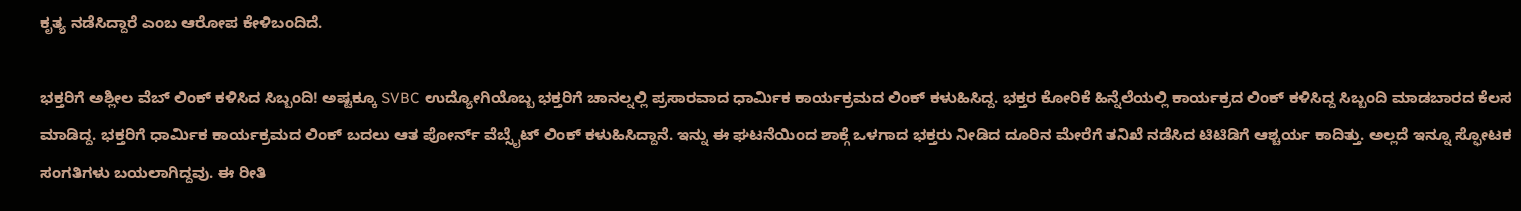ಕೃತ್ಯ ನಡೆಸಿದ್ದಾರೆ ಎಂಬ ಆರೋಪ ಕೇಳಿಬಂದಿದೆ.

ಭಕ್ತರಿಗೆ ಅಶ್ಲೀಲ ವೆಬ್ ಲಿಂಕ್ ಕಳಿಸಿದ ಸಿಬ್ಬಂದಿ! ಅಷ್ಟಕ್ಕೂ SVBC ಉದ್ಯೋಗಿಯೊಬ್ಬ ಭಕ್ತರಿಗೆ ಚಾನಲ್ನಲ್ಲಿ ಪ್ರಸಾರವಾದ ಧಾರ್ಮಿಕ ಕಾರ್ಯಕ್ರಮದ ಲಿಂಕ್ ಕಳುಹಿಸಿದ್ದ. ಭಕ್ತರ ಕೋರಿಕೆ ಹಿನ್ನೆಲೆಯಲ್ಲಿ ಕಾರ್ಯಕ್ರದ ಲಿಂಕ್ ಕಳಿಸಿದ್ದ ಸಿಬ್ಬಂದಿ ಮಾಡಬಾರದ ಕೆಲಸ ಮಾಡಿದ್ದ. ಭಕ್ತರಿಗೆ ಧಾರ್ಮಿಕ ಕಾರ್ಯಕ್ರಮದ ಲಿಂಕ್ ಬದಲು ಆತ ಪೋರ್ನ್ ವೆಬ್ಸೈಟ್ ಲಿಂಕ್ ಕಳುಹಿಸಿದ್ದಾನೆ. ಇನ್ನು ಈ ಘಟನೆಯಿಂದ ಶಾಕ್ಗೆ ಒಳಗಾದ ಭಕ್ತರು ನೀಡಿದ ದೂರಿನ ಮೇರೆಗೆ ತನಿಖೆ ನಡೆಸಿದ ಟಿಟಿಡಿಗೆ ಆಶ್ಚರ್ಯ ಕಾದಿತ್ತು. ಅಲ್ಲದೆ ಇನ್ನೂ ಸ್ಫೋಟಕ ಸಂಗತಿಗಳು ಬಯಲಾಗಿದ್ದವು. ಈ ರೀತಿ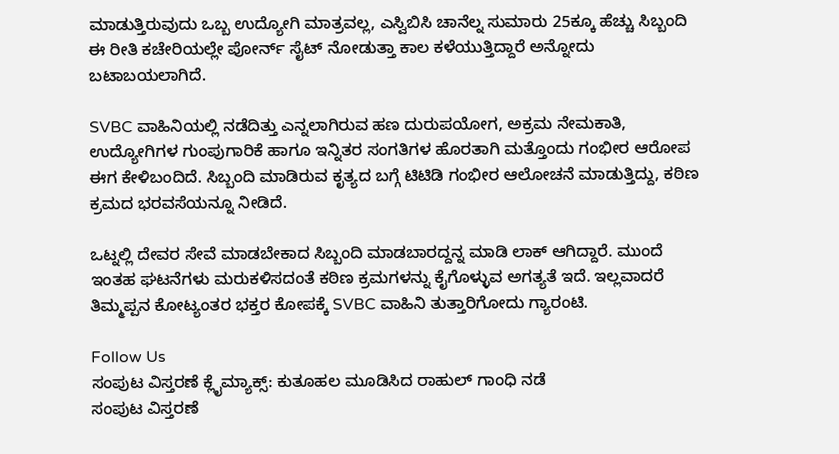ಮಾಡುತ್ತಿರುವುದು ಒಬ್ಬ ಉದ್ಯೋಗಿ ಮಾತ್ರವಲ್ಲ, ಎಸ್ವಿಬಿಸಿ ಚಾನೆಲ್ನ ಸುಮಾರು 25ಕ್ಕೂ ಹೆಚ್ಚು ಸಿಬ್ಬಂದಿ ಈ ರೀತಿ ಕಚೇರಿಯಲ್ಲೇ ಪೋರ್ನ್ ಸೈಟ್ ನೋಡುತ್ತಾ ಕಾಲ ಕಳೆಯುತ್ತಿದ್ದಾರೆ ಅನ್ನೋದು ಬಟಾಬಯಲಾಗಿದೆ.

SVBC ವಾಹಿನಿಯಲ್ಲಿ ನಡೆದಿತ್ತು ಎನ್ನಲಾಗಿರುವ ಹಣ ದುರುಪಯೋಗ, ಅಕ್ರಮ ನೇಮಕಾತಿ, ಉದ್ಯೋಗಿಗಳ ಗುಂಪುಗಾರಿಕೆ ಹಾಗೂ ಇನ್ನಿತರ ಸಂಗತಿಗಳ ಹೊರತಾಗಿ ಮತ್ತೊಂದು ಗಂಭೀರ ಆರೋಪ ಈಗ ಕೇಳಿಬಂದಿದೆ. ಸಿಬ್ಬಂದಿ ಮಾಡಿರುವ ಕೃತ್ಯದ ಬಗ್ಗೆ ಟಿಟಿಡಿ ಗಂಭೀರ ಆಲೋಚನೆ ಮಾಡುತ್ತಿದ್ದು, ಕಠಿಣ ಕ್ರಮದ ಭರವಸೆಯನ್ನೂ ನೀಡಿದೆ.

ಒಟ್ನಲ್ಲಿ ದೇವರ ಸೇವೆ ಮಾಡಬೇಕಾದ ಸಿಬ್ಬಂದಿ ಮಾಡಬಾರದ್ದನ್ನ ಮಾಡಿ ಲಾಕ್ ಆಗಿದ್ದಾರೆ. ಮುಂದೆ ಇಂತಹ ಘಟನೆಗಳು ಮರುಕಳಿಸದಂತೆ ಕಠಿಣ ಕ್ರಮಗಳನ್ನು ಕೈಗೊಳ್ಳುವ ಅಗತ್ಯತೆ ಇದೆ. ಇಲ್ಲವಾದರೆ ತಿಮ್ಮಪ್ಪನ ಕೋಟ್ಯಂತರ ಭಕ್ತರ ಕೋಪಕ್ಕೆ SVBC ವಾಹಿನಿ ತುತ್ತಾರಿಗೋದು ಗ್ಯಾರಂಟಿ.

Follow Us
ಸಂಪುಟ ವಿಸ್ತರಣೆ ಕ್ಲೈಮ್ಯಾಕ್ಸ್: ಕುತೂಹಲ ಮೂಡಿಸಿದ ರಾಹುಲ್ ಗಾಂಧಿ ನಡೆ
ಸಂಪುಟ ವಿಸ್ತರಣೆ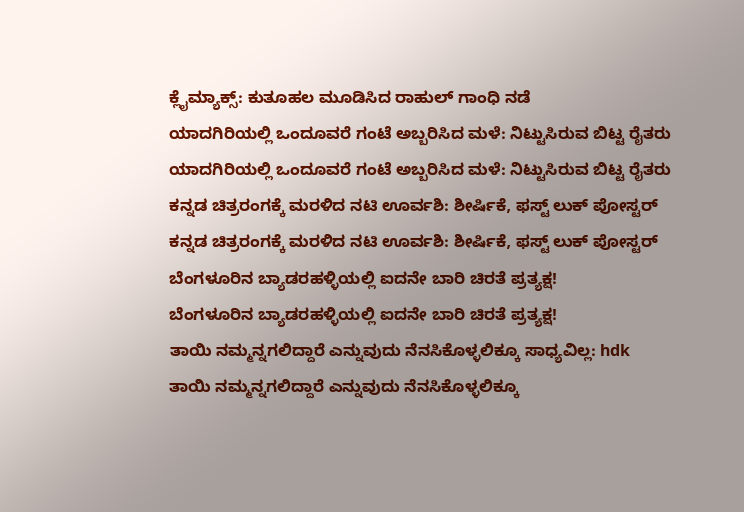ಕ್ಲೈಮ್ಯಾಕ್ಸ್: ಕುತೂಹಲ ಮೂಡಿಸಿದ ರಾಹುಲ್ ಗಾಂಧಿ ನಡೆ
ಯಾದಗಿರಿಯಲ್ಲಿ ಒಂದೂವರೆ ಗಂಟೆ ಅಬ್ಬರಿಸಿದ ಮಳೆ: ನಿಟ್ಟುಸಿರುವ ಬಿಟ್ಟ ರೈತರು
ಯಾದಗಿರಿಯಲ್ಲಿ ಒಂದೂವರೆ ಗಂಟೆ ಅಬ್ಬರಿಸಿದ ಮಳೆ: ನಿಟ್ಟುಸಿರುವ ಬಿಟ್ಟ ರೈತರು
ಕನ್ನಡ ಚಿತ್ರರಂಗಕ್ಕೆ ಮರಳಿದ ನಟಿ ಊರ್ವಶಿ: ಶೀರ್ಷಿಕೆ, ಫಸ್ಟ್ ಲುಕ್ ಪೋಸ್ಟರ್
ಕನ್ನಡ ಚಿತ್ರರಂಗಕ್ಕೆ ಮರಳಿದ ನಟಿ ಊರ್ವಶಿ: ಶೀರ್ಷಿಕೆ, ಫಸ್ಟ್ ಲುಕ್ ಪೋಸ್ಟರ್
ಬೆಂಗಳೂರಿನ ಬ್ಯಾಡರಹಳ್ಳಿಯಲ್ಲಿ ಐದನೇ ಬಾರಿ ಚಿರತೆ ಪ್ರತ್ಯಕ್ಷ!
ಬೆಂಗಳೂರಿನ ಬ್ಯಾಡರಹಳ್ಳಿಯಲ್ಲಿ ಐದನೇ ಬಾರಿ ಚಿರತೆ ಪ್ರತ್ಯಕ್ಷ!
ತಾಯಿ ನಮ್ಮನ್ನಗಲಿದ್ದಾರೆ ಎನ್ನುವುದು ನೆನಸಿಕೊಳ್ಳಲಿಕ್ಕೂ ಸಾಧ್ಯವಿಲ್ಲ: hdk
ತಾಯಿ ನಮ್ಮನ್ನಗಲಿದ್ದಾರೆ ಎನ್ನುವುದು ನೆನಸಿಕೊಳ್ಳಲಿಕ್ಕೂ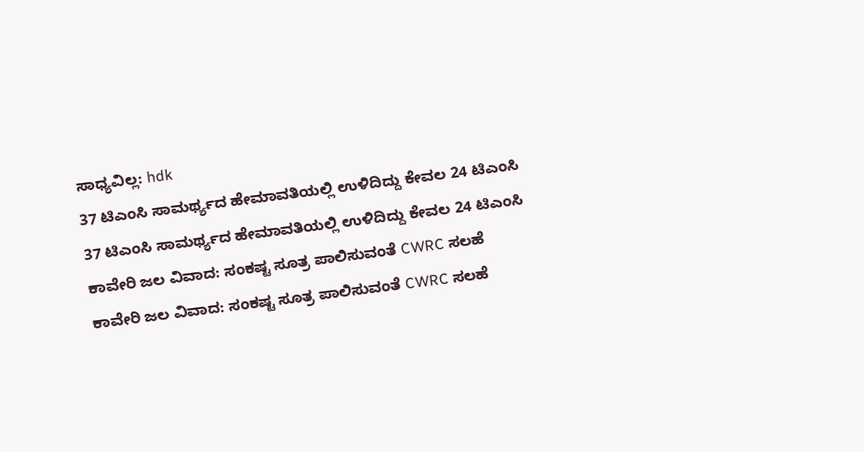ಸಾಧ್ಯವಿಲ್ಲ: hdk
37 ಟಿಎಂಸಿ ಸಾಮರ್ಥ್ಯದ ಹೇಮಾವತಿಯಲ್ಲಿ ಉಳಿದಿದ್ದು ಕೇವಲ 24 ಟಿಎಂಸಿ
37 ಟಿಎಂಸಿ ಸಾಮರ್ಥ್ಯದ ಹೇಮಾವತಿಯಲ್ಲಿ ಉಳಿದಿದ್ದು ಕೇವಲ 24 ಟಿಎಂಸಿ
ಕಾವೇರಿ ಜಲ ವಿವಾದ: ಸಂಕಷ್ಟ ಸೂತ್ರ ಪಾಲಿಸುವಂತೆ CWRC ಸಲಹೆ
ಕಾವೇರಿ ಜಲ ವಿವಾದ: ಸಂಕಷ್ಟ ಸೂತ್ರ ಪಾಲಿಸುವಂತೆ CWRC ಸಲಹೆ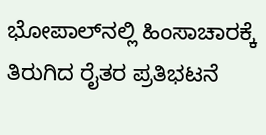ಭೋಪಾಲ್‌ನಲ್ಲಿ ಹಿಂಸಾಚಾರಕ್ಕೆ ತಿರುಗಿದ ರೈತರ ಪ್ರತಿಭಟನೆ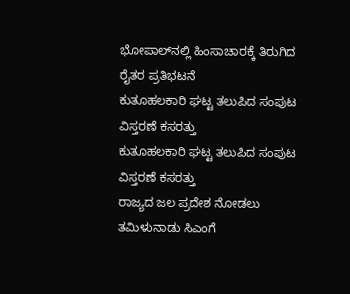ಭೋಪಾಲ್‌ನಲ್ಲಿ ಹಿಂಸಾಚಾರಕ್ಕೆ ತಿರುಗಿದ ರೈತರ ಪ್ರತಿಭಟನೆ
ಕುತೂಹಲಕಾರಿ ಘಟ್ಟ ತಲುಪಿದ ಸಂಪುಟ ವಿಸ್ತರಣೆ ಕಸರತ್ತು
ಕುತೂಹಲಕಾರಿ ಘಟ್ಟ ತಲುಪಿದ ಸಂಪುಟ ವಿಸ್ತರಣೆ ಕಸರತ್ತು
ರಾಜ್ಯದ ಜಲ ಪ್ರದೇಶ ನೋಡಲು ತಮಿಳುನಾಡು ಸಿಎಂಗೆ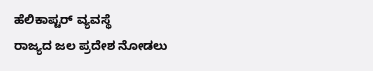ಹೆಲಿಕಾಪ್ಟರ್ ವ್ಯವಸ್ಥೆ
ರಾಜ್ಯದ ಜಲ ಪ್ರದೇಶ ನೋಡಲು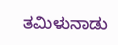ತಮಿಳುನಾಡು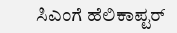ಸಿಎಂಗೆ ಹೆಲಿಕಾಪ್ಟರ್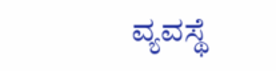ವ್ಯವಸ್ಥೆ